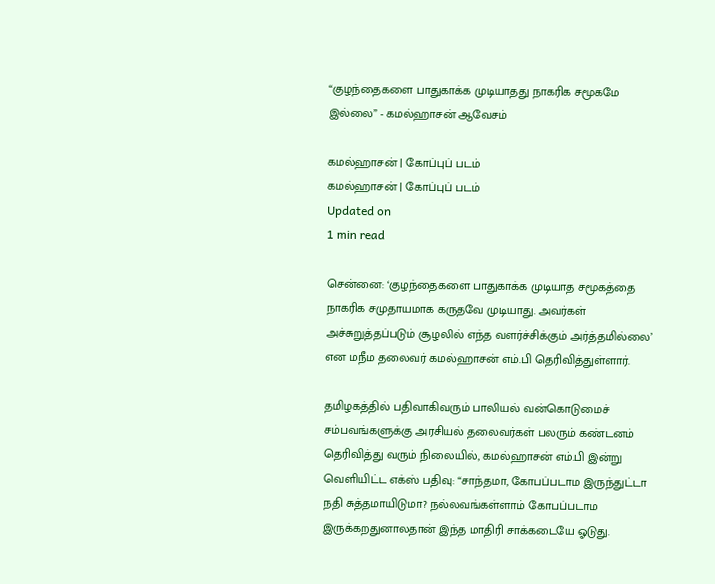“குழந்தைகளை பாதுகாக்க முடியாதது நாகரிக சமூகமே இல்லை” - கமல்ஹாசன் ஆவேசம்

கமல்ஹாசன் | கோப்புப் படம்
கமல்ஹாசன் | கோப்புப் படம்
Updated on
1 min read

சென்னை: ‘குழந்தைகளை பாதுகாக்க முடியாத சமூகத்தை நாகரிக சமுதாயமாக கருதவே முடியாது. அவர்கள் அச்சுறுத்தப்படும் சூழலில் எந்த வளர்ச்சிக்கும் அர்த்தமில்லை’ என மநீம தலைவர் கமல்ஹாசன் எம்.பி தெரிவித்துள்ளார்.

தமிழகத்தில் பதிவாகிவரும் பாலியல் வன்கொடுமைச் சம்பவங்களுக்கு அரசியல் தலைவர்கள் பலரும் கண்டனம் தெரிவித்து வரும் நிலையில், கமல்ஹாசன் எம்.பி இன்று வெளியிட்ட எக்ஸ் பதிவு: “சாந்தமா, கோபப்படாம இருந்துட்டா நதி சுத்தமாயிடுமா? நல்லவங்கள்ளாம் கோபப்படாம இருக்கறதுனாலதான் இந்த மாதிரி சாக்கடையே ஓடுது.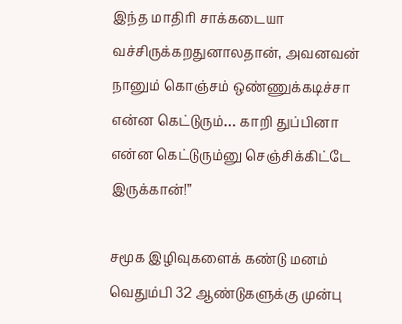இந்த மாதிரி சாக்கடையா வச்சிருக்கறதுனாலதான், அவனவன் நானும் கொஞ்சம் ஒண்ணுக்கடிச்சா என்ன கெட்டுரும்… காறி துப்பினா என்ன கெட்டுரும்னு செஞ்சிக்கிட்டே இருக்கான்!”

சமூக இழிவுகளைக் கண்டு மனம் வெதும்பி 32 ஆண்டுகளுக்கு முன்பு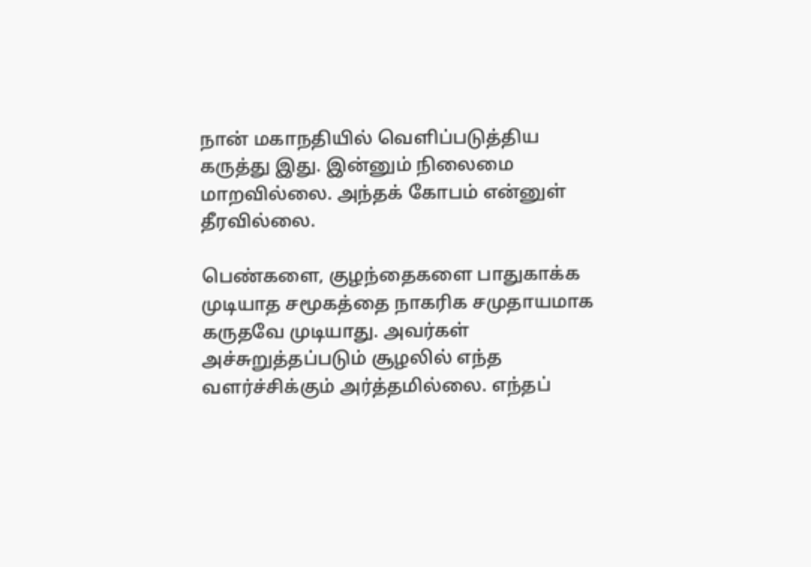நான் மகாநதியில் வெளிப்படுத்திய கருத்து இது. இன்னும் நிலைமை மாறவில்லை. அந்தக் கோபம் என்னுள் தீரவில்லை.

பெண்களை, குழந்தைகளை பாதுகாக்க முடியாத சமூகத்தை நாகரிக சமுதாயமாக கருதவே முடியாது. அவர்கள் அச்சுறுத்தப்படும் சூழலில் எந்த வளர்ச்சிக்கும் அர்த்தமில்லை. எந்தப்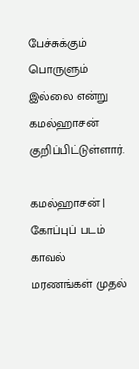பேச்சுக்கும் பொருளும் இல்லை என்று கமல்ஹாசன் குறிப்பிட்டுள்ளார்.

கமல்ஹாசன் | கோப்புப் படம்
காவல் மரணங்கள் முதல்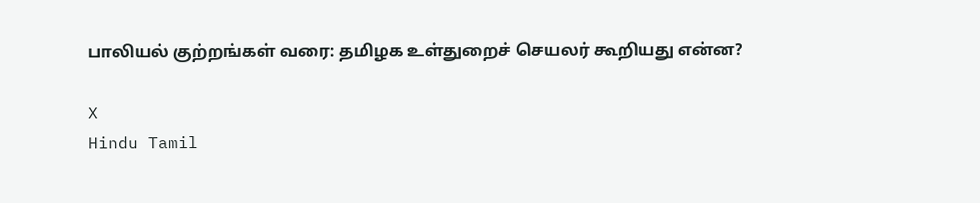பாலியல் குற்றங்கள் வரை: தமிழக உள்துறைச் செயலர் கூறியது என்ன?

X
Hindu Tamil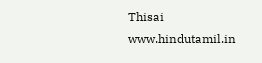Thisai
www.hindutamil.in